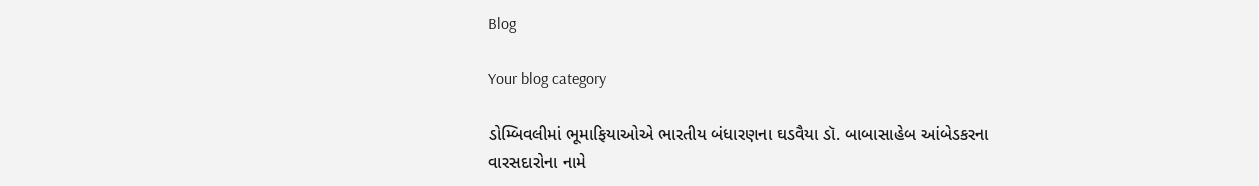Blog

Your blog category

ડોમ્બિવલીમાં ભૂમાફિયાઓએ ભારતીય બંધારણના ઘડવૈયા ડૉ. બાબાસાહેબ આંબેડકરના વારસદારોના નામે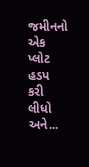જમીનનો એક પ્લોટ હડપ કરી લીધો અને...